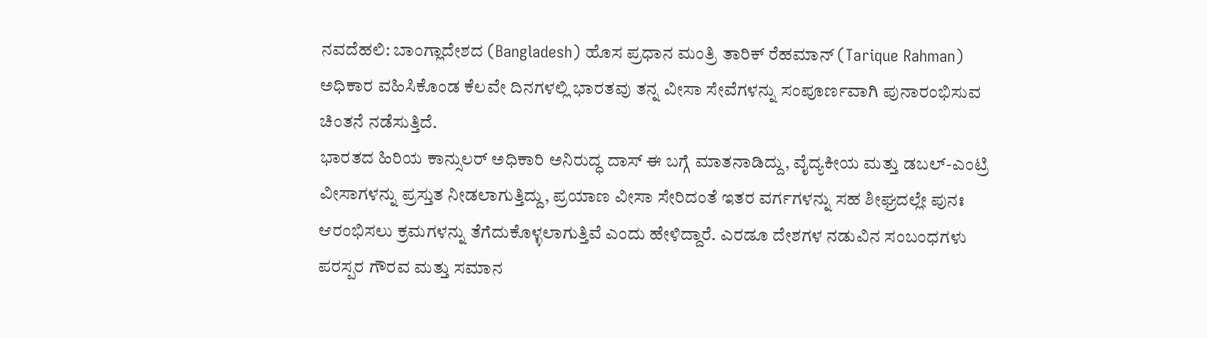ನವದೆಹಲಿ: ಬಾಂಗ್ಲಾದೇಶದ (Bangladesh) ಹೊಸ ಪ್ರಧಾನ ಮಂತ್ರಿ ತಾರಿಕ್ ರೆಹಮಾನ್ (Tarique Rahman) ಅಧಿಕಾರ ವಹಿಸಿಕೊಂಡ ಕೆಲವೇ ದಿನಗಳಲ್ಲಿ ಭಾರತವು ತನ್ನ ವೀಸಾ ಸೇವೆಗಳನ್ನು ಸಂಪೂರ್ಣವಾಗಿ ಪುನಾರಂಭಿಸುವ ಚಿಂತನೆ ನಡೆಸುತ್ತಿದೆ.
ಭಾರತದ ಹಿರಿಯ ಕಾನ್ಸುಲರ್ ಅಧಿಕಾರಿ ಅನಿರುದ್ಧ ದಾಸ್ ಈ ಬಗ್ಗೆ ಮಾತನಾಡಿದ್ದು, ವೈದ್ಯಕೀಯ ಮತ್ತು ಡಬಲ್-ಎಂಟ್ರಿ ವೀಸಾಗಳನ್ನು ಪ್ರಸ್ತುತ ನೀಡಲಾಗುತ್ತಿದ್ದು, ಪ್ರಯಾಣ ವೀಸಾ ಸೇರಿದಂತೆ ಇತರ ವರ್ಗಗಳನ್ನು ಸಹ ಶೀಘ್ರದಲ್ಲೇ ಪುನಃ ಆರಂಭಿಸಲು ಕ್ರಮಗಳನ್ನು ತೆಗೆದುಕೊಳ್ಳಲಾಗುತ್ತಿವೆ ಎಂದು ಹೇಳಿದ್ದಾರೆ. ಎರಡೂ ದೇಶಗಳ ನಡುವಿನ ಸಂಬಂಧಗಳು ಪರಸ್ಪರ ಗೌರವ ಮತ್ತು ಸಮಾನ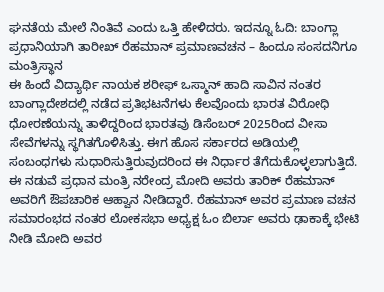ಘನತೆಯ ಮೇಲೆ ನಿಂತಿವೆ ಎಂದು ಒತ್ತಿ ಹೇಳಿದರು. ಇದನ್ನೂ ಓದಿ: ಬಾಂಗ್ಲಾ ಪ್ರಧಾನಿಯಾಗಿ ತಾರೀಖ್ ರೆಹಮಾನ್ ಪ್ರಮಾಣವಚನ – ಹಿಂದೂ ಸಂಸದನಿಗೂ ಮಂತ್ರಿಸ್ಥಾನ
ಈ ಹಿಂದೆ ವಿದ್ಯಾರ್ಥಿ ನಾಯಕ ಶರೀಫ್ ಒಸ್ಮಾನ್ ಹಾದಿ ಸಾವಿನ ನಂತರ ಬಾಂಗ್ಲಾದೇಶದಲ್ಲಿ ನಡೆದ ಪ್ರತಿಭಟನೆಗಳು ಕೆಲವೊಂದು ಭಾರತ ವಿರೋಧಿ ಧೋರಣೆಯನ್ನು ತಾಳಿದ್ದರಿಂದ ಭಾರತವು ಡಿಸೆಂಬರ್ 2025ರಿಂದ ವೀಸಾ ಸೇವೆಗಳನ್ನು ಸ್ಥಗಿತಗೊಳಿಸಿತ್ತು. ಈಗ ಹೊಸ ಸರ್ಕಾರದ ಅಡಿಯಲ್ಲಿ ಸಂಬಂಧಗಳು ಸುಧಾರಿಸುತ್ತಿರುವುದರಿಂದ ಈ ನಿರ್ಧಾರ ತೆಗೆದುಕೊಳ್ಳಲಾಗುತ್ತಿದೆ.
ಈ ನಡುವೆ ಪ್ರಧಾನ ಮಂತ್ರಿ ನರೇಂದ್ರ ಮೋದಿ ಅವರು ತಾರಿಕ್ ರೆಹಮಾನ್ ಅವರಿಗೆ ಔಪಚಾರಿಕ ಆಹ್ವಾನ ನೀಡಿದ್ದಾರೆ. ರೆಹಮಾನ್ ಅವರ ಪ್ರಮಾಣ ವಚನ ಸಮಾರಂಭದ ನಂತರ ಲೋಕಸಭಾ ಅಧ್ಯಕ್ಷ ಓಂ ಬಿರ್ಲಾ ಅವರು ಢಾಕಾಕ್ಕೆ ಭೇಟಿ ನೀಡಿ ಮೋದಿ ಅವರ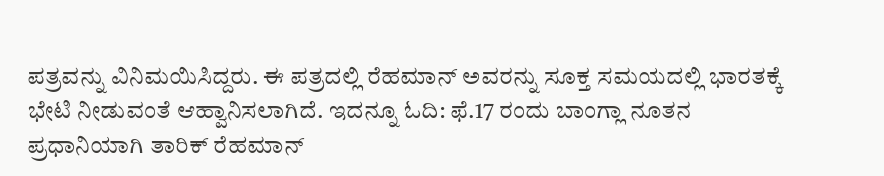ಪತ್ರವನ್ನು ವಿನಿಮಯಿಸಿದ್ದರು. ಈ ಪತ್ರದಲ್ಲಿ ರೆಹಮಾನ್ ಅವರನ್ನು ಸೂಕ್ತ ಸಮಯದಲ್ಲಿ ಭಾರತಕ್ಕೆ ಭೇಟಿ ನೀಡುವಂತೆ ಆಹ್ವಾನಿಸಲಾಗಿದೆ. ಇದನ್ನೂ ಓದಿ: ಫೆ.17 ರಂದು ಬಾಂಗ್ಲಾ ನೂತನ ಪ್ರಧಾನಿಯಾಗಿ ತಾರಿಕ್ ರೆಹಮಾನ್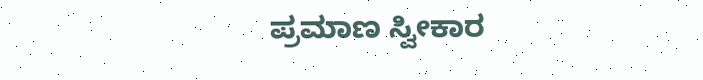ಪ್ರಮಾಣ ಸ್ವೀಕಾರ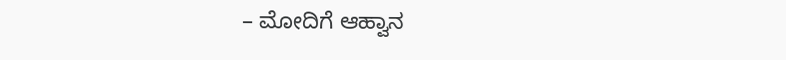– ಮೋದಿಗೆ ಆಹ್ವಾನ